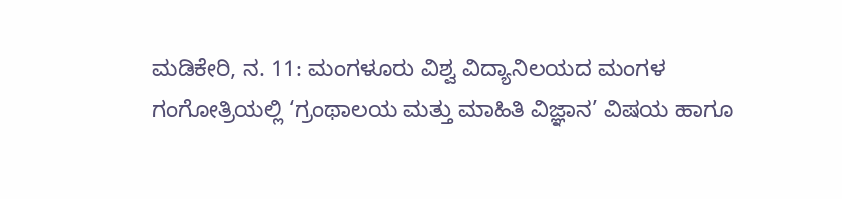ಮಡಿಕೇರಿ, ನ. 11: ಮಂಗಳೂರು ವಿಶ್ವ ವಿದ್ಯಾನಿಲಯದ ಮಂಗಳ ಗಂಗೋತ್ರಿಯಲ್ಲಿ ‘ಗ್ರಂಥಾಲಯ ಮತ್ತು ಮಾಹಿತಿ ವಿಜ್ಞಾನ’ ವಿಷಯ ಹಾಗೂ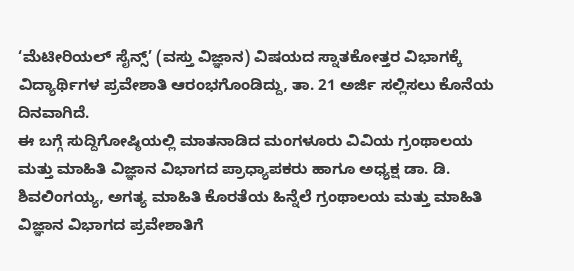‘ಮೆಟೀರಿಯಲ್ ಸೈನ್ಸ್’ (ವಸ್ತು ವಿಜ್ಞಾನ) ವಿಷಯದ ಸ್ನಾತಕೋತ್ತರ ವಿಭಾಗಕ್ಕೆ ವಿದ್ಯಾರ್ಥಿಗಳ ಪ್ರವೇಶಾತಿ ಆರಂಭಗೊಂಡಿದ್ದು, ತಾ. 21 ಅರ್ಜಿ ಸಲ್ಲಿಸಲು ಕೊನೆಯ ದಿನವಾಗಿದೆ.
ಈ ಬಗ್ಗೆ ಸುದ್ದಿಗೋಷ್ಠಿಯಲ್ಲಿ ಮಾತನಾಡಿದ ಮಂಗಳೂರು ವಿವಿಯ ಗ್ರಂಥಾಲಯ ಮತ್ತು ಮಾಹಿತಿ ವಿಜ್ಞಾನ ವಿಭಾಗದ ಪ್ರಾಧ್ಯಾಪಕರು ಹಾಗೂ ಅಧ್ಯಕ್ಷ ಡಾ. ಡಿ. ಶಿವಲಿಂಗಯ್ಯ, ಅಗತ್ಯ ಮಾಹಿತಿ ಕೊರತೆಯ ಹಿನ್ನೆಲೆ ಗ್ರಂಥಾಲಯ ಮತ್ತು ಮಾಹಿತಿ ವಿಜ್ಞಾನ ವಿಭಾಗದ ಪ್ರವೇಶಾತಿಗೆ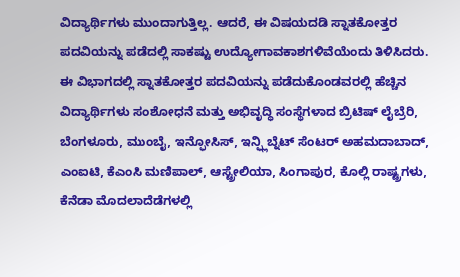ವಿದ್ಯಾರ್ಥಿಗಳು ಮುಂದಾಗುತ್ತಿಲ್ಲ. ಆದರೆ, ಈ ವಿಷಯದಡಿ ಸ್ನಾತಕೋತ್ತರ ಪದವಿಯನ್ನು ಪಡೆದಲ್ಲಿ ಸಾಕಷ್ಟು ಉದ್ಯೋಗಾವಕಾಶಗಳಿವೆಯೆಂದು ತಿಳಿಸಿದರು.
ಈ ವಿಭಾಗದಲ್ಲಿ ಸ್ನಾತಕೋತ್ತರ ಪದವಿಯನ್ನು ಪಡೆದುಕೊಂಡವರಲ್ಲಿ ಹೆಚ್ಚಿನ ವಿದ್ಯಾರ್ಥಿಗಳು ಸಂಶೋಧನೆ ಮತ್ತು ಅಭಿವೃದ್ಧಿ ಸಂಸ್ಥೆಗಳಾದ ಬ್ರಿಟಿಷ್ ಲೈಬ್ರೆರಿ, ಬೆಂಗಳೂರು, ಮುಂಬೈ, ಇನ್ಫೋಸಿಸ್, ಇನ್ಫ್ಲಿಬ್ನೆಟ್ ಸೆಂಟರ್ ಅಹಮದಾಬಾದ್, ಎಂಐಟಿ, ಕೆಎಂಸಿ ಮಣಿಪಾಲ್, ಆಸ್ಟ್ರೇಲಿಯಾ, ಸಿಂಗಾಪುರ, ಕೊಲ್ಲಿ ರಾಷ್ಟ್ರಗಳು, ಕೆನೆಡಾ ಮೊದಲಾದೆಡೆಗಳಲ್ಲಿ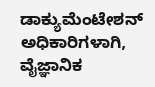ಡಾಕ್ಯುಮೆಂಟೇಶನ್ ಅಧಿಕಾರಿಗಳಾಗಿ, ವೈಜ್ಞಾನಿಕ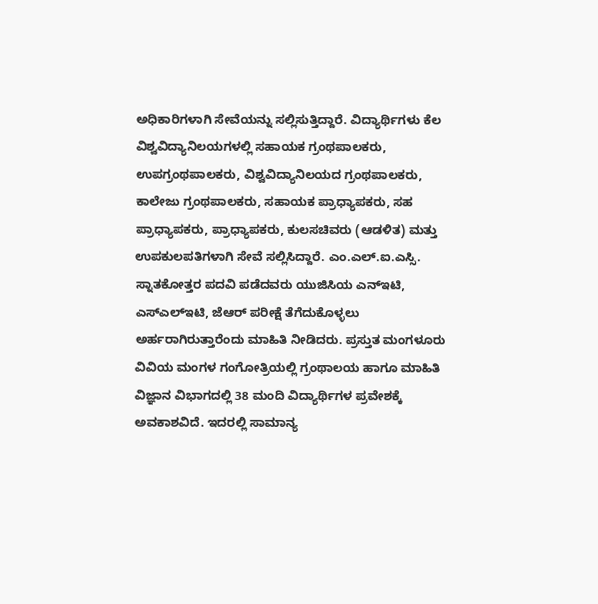ಅಧಿಕಾರಿಗಳಾಗಿ ಸೇವೆಯನ್ನು ಸಲ್ಲಿಸುತ್ತಿದ್ದಾರೆ. ವಿದ್ಯಾರ್ಥಿಗಳು ಕೆಲ ವಿಶ್ವವಿದ್ಯಾನಿಲಯಗಳಲ್ಲಿ ಸಹಾಯಕ ಗ್ರಂಥಪಾಲಕರು, ಉಪಗ್ರಂಥಪಾಲಕರು, ವಿಶ್ವವಿದ್ಯಾನಿಲಯದ ಗ್ರಂಥಪಾಲಕರು, ಕಾಲೇಜು ಗ್ರಂಥಪಾಲಕರು, ಸಹಾಯಕ ಪ್ರಾಧ್ಯಾಪಕರು, ಸಹ ಪ್ರಾಧ್ಯಾಪಕರು, ಪ್ರಾಧ್ಯಾಪಕರು, ಕುಲಸಚಿವರು (ಆಡಳಿತ) ಮತ್ತು ಉಪಕುಲಪತಿಗಳಾಗಿ ಸೇವೆ ಸಲ್ಲಿಸಿದ್ದಾರೆ. ಎಂ.ಎಲ್.ಐ.ಎಸ್ಸಿ. ಸ್ನಾತಕೋತ್ತರ ಪದವಿ ಪಡೆದವರು ಯುಜಿಸಿಯ ಎನ್ಇಟಿ, ಎಸ್ಎಲ್ಇಟಿ, ಜೆಆರ್ ಪರೀಕ್ಷೆ ತೆಗೆದುಕೊಳ್ಳಲು ಅರ್ಹರಾಗಿರುತ್ತಾರೆಂದು ಮಾಹಿತಿ ನೀಡಿದರು. ಪ್ರಸ್ತುತ ಮಂಗಳೂರು ವಿವಿಯ ಮಂಗಳ ಗಂಗೋತ್ರಿಯಲ್ಲಿ ಗ್ರಂಥಾಲಯ ಹಾಗೂ ಮಾಹಿತಿ ವಿಜ್ಞಾನ ವಿಭಾಗದಲ್ಲಿ 38 ಮಂದಿ ವಿದ್ಯಾರ್ಥಿಗಳ ಪ್ರವೇಶಕ್ಕೆ ಅವಕಾಶವಿದೆ. ಇದರಲ್ಲಿ ಸಾಮಾನ್ಯ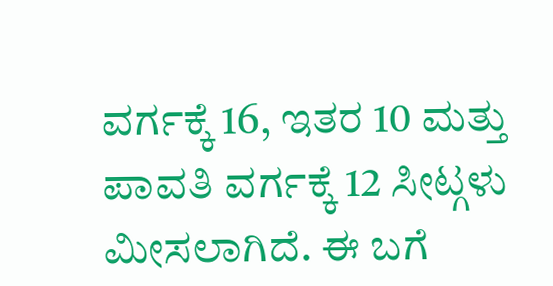ವರ್ಗಕ್ಕೆ 16, ಇತರ 10 ಮತ್ತು ಪಾವತಿ ವರ್ಗಕ್ಕೆ 12 ಸೀಟ್ಗಳು ಮೀಸಲಾಗಿದೆ. ಈ ಬಗೆ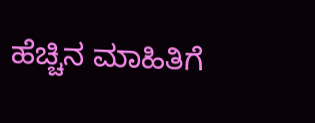ಹೆಚ್ಚಿನ ಮಾಹಿತಿಗೆ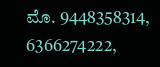ಮೊ. 9448358314, 6366274222,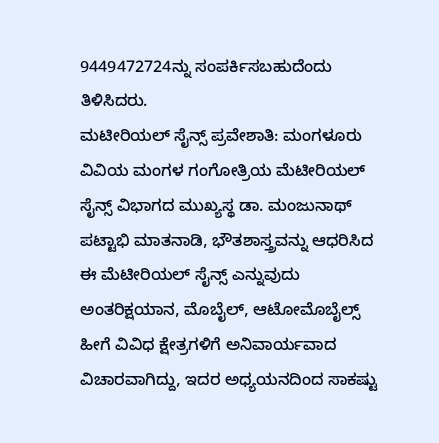9449472724ನ್ನು ಸಂಪರ್ಕಿಸಬಹುದೆಂದು ತಿಳಿಸಿದರು.
ಮಟೀರಿಯಲ್ ಸೈನ್ಸ್ ಪ್ರವೇಶಾತಿ: ಮಂಗಳೂರು ವಿವಿಯ ಮಂಗಳ ಗಂಗೋತ್ರಿಯ ಮೆಟೀರಿಯಲ್ ಸೈನ್ಸ್ ವಿಭಾಗದ ಮುಖ್ಯಸ್ಥ ಡಾ. ಮಂಜುನಾಥ್ ಪಟ್ಟಾಭಿ ಮಾತನಾಡಿ, ಭೌತಶಾಸ್ತ್ರವನ್ನು ಆಧರಿಸಿದ ಈ ಮೆಟೀರಿಯಲ್ ಸೈನ್ಸ್ ಎನ್ನುವುದು ಅಂತರಿಕ್ಷಯಾನ, ಮೊಬೈಲ್, ಆಟೋಮೊಬೈಲ್ಸ್ ಹೀಗೆ ವಿವಿಧ ಕ್ಷೇತ್ರಗಳಿಗೆ ಅನಿವಾರ್ಯವಾದ ವಿಚಾರವಾಗಿದ್ದು, ಇದರ ಅಧ್ಯಯನದಿಂದ ಸಾಕಷ್ಟು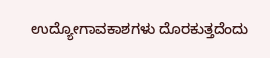ಉದ್ಯೋಗಾವಕಾಶಗಳು ದೊರಕುತ್ತದೆಂದು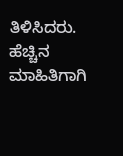ತಿಳಿಸಿದರು.
ಹೆಚ್ಚಿನ ಮಾಹಿತಿಗಾಗಿ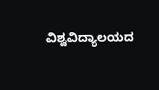ವಿಶ್ವವಿದ್ಯಾಲಯದ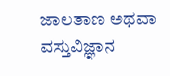ಜಾಲತಾಣ ಅಥವಾ ವಸ್ತುವಿಜ್ಞಾನ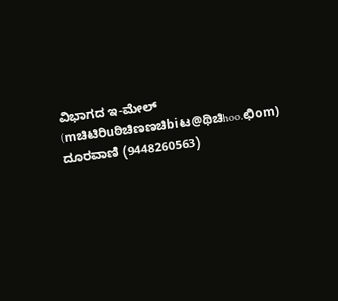ವಿಭಾಗದ ಇ-ಮೇಲ್ (mಚಿಟಿರಿuಠಿಚಿಣಣಚಿbiಟ@ಥಿಚಿhoo.ಛಿom) ದೂರವಾಣಿ (9448260563)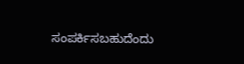ಸಂಪರ್ಕಿಸಬಹುದೆಂದು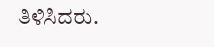ತಿಳಿಸಿದರು.